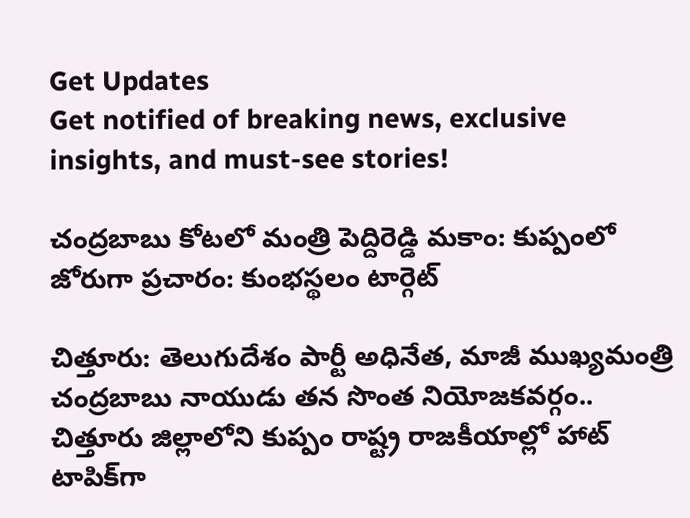Get Updates
Get notified of breaking news, exclusive insights, and must-see stories!

చంద్రబాబు కోటలో మంత్రి పెద్దిరెడ్డి మకాం: కుప్పంలో జోరుగా ప్రచారం: కుంభస్థలం టార్గెట్

చిత్తూరు: తెలుగుదేశం పార్టీ అధినేత, మాజీ ముఖ్యమంత్రి చంద్రబాబు నాయుడు తన సొంత నియోజకవర్గం.. చిత్తూరు జిల్లాలోని కుప్పం రాష్ట్ర రాజకీయాల్లో హాట్ టాపిక్‌గా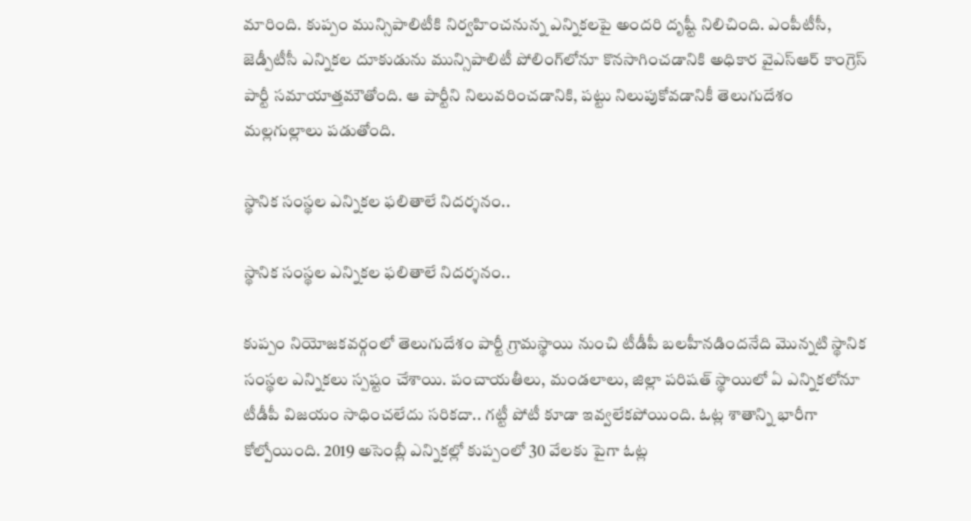మారింది. కుప్పం మున్సిపాలిటీకి నిర్వహించనున్న ఎన్నికలపై అందరి దృష్టీ నిలిచింది. ఎంపీటీసీ, జెడ్పీటీసీ ఎన్నికల దూకుడును మున్సిపాలిటీ పోలింగ్‌లోనూ కొనసాగించడానికి అధికార వైఎస్ఆర్ కాంగ్రెస్ పార్టీ సమాయాత్తమౌతోంది. ఆ పార్టీని నిలువరించడానికి, పట్టు నిలుపుకోవడానికీ తెలుగుదేశం మల్లగుల్లాలు పడుతోంది.

స్థానిక సంస్థల ఎన్నికల ఫలితాలే నిదర్శనం..

స్థానిక సంస్థల ఎన్నికల ఫలితాలే నిదర్శనం..

కుప్పం నియోజకవర్గంలో తెలుగుదేశం పార్టీ గ్రామస్థాయి నుంచి టీడీపీ బలహీనడిందనేది మొన్నటి స్థానిక సంస్థల ఎన్నికలు స్పష్టం చేశాయి. పంచాయతీలు, మండలాలు, జిల్లా పరిషత్‌ స్థాయిలో ఏ ఎన్నికలోనూ టీడీపీ విజయం సాధించలేదు సరికదా.. గట్టీ పోటీ కూడా ఇవ్వలేకపోయింది. ఓట్ల శాతాన్ని భారీగా కోల్పోయింది. 2019 అసెంబ్లీ ఎన్నికల్లో కుప్పంలో 30 వేలకు పైగా ఓట్ల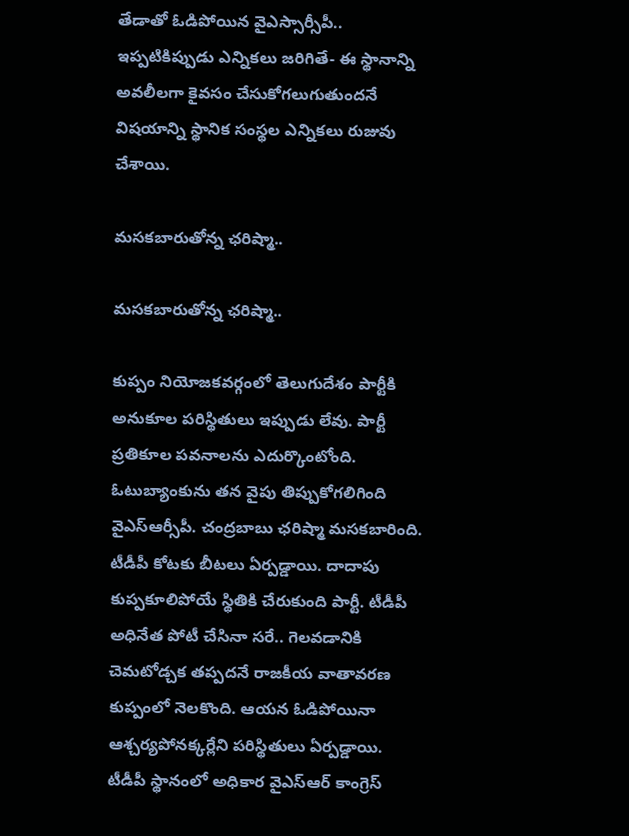తేడాతో ఓడిపోయిన వైఎస్సార్సీపీ.. ఇప్పటికిప్పుడు ఎన్నికలు జరిగితే- ఈ స్థానాన్ని అవలీలగా కైవసం చేసుకోగలుగుతుందనే విషయాన్ని స్థానిక సంస్థల ఎన్నికలు రుజువు చేశాయి.

మసకబారుతోన్న ఛరిష్మా..

మసకబారుతోన్న ఛరిష్మా..

కుప్పం నియోజకవర్గంలో తెలుగుదేశం పార్టీకి అనుకూల పరిస్థితులు ఇప్పుడు లేవు. పార్టీ ప్రతికూల పవనాలను ఎదుర్కొంటోంది. ఓటుబ్యాంకును తన వైపు తిప్పుకోగలిగింది వైఎస్ఆర్సీపీ. చంద్రబాబు ఛరిష్మా మసకబారింది. టీడీపీ కోటకు బీటలు ఏర్పడ్డాయి. దాదాపు కుప్పకూలిపోయే స్థితికి చేరుకుంది పార్టీ. టీడీపీ అధినేత పోటీ చేసినా సరే.. గెలవడానికి చెమటోడ్చక తప్పదనే రాజకీయ వాతావరణ కుప్పంలో నెలకొంది. ఆయన ఓడిపోయినా ఆశ్చర్యపోనక్కర్లేని పరిస్థితులు ఏర్పడ్డాయి. టీడీపీ స్థానంలో అధికార వైఎస్ఆర్ కాంగ్రెస్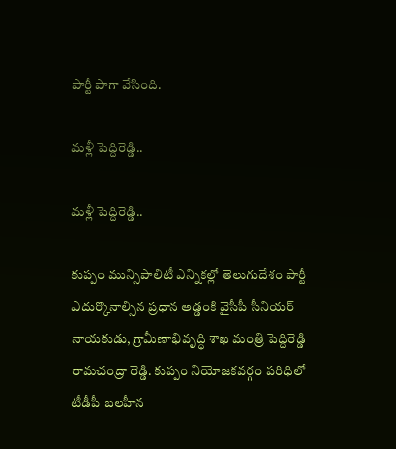పార్టీ పాగా వేసింది.

మళ్లీ పెద్దిరెడ్డి..

మళ్లీ పెద్దిరెడ్డి..

కుప్పం మున్సిపాలిటీ ఎన్నికల్లో తెలుగుదేశం పార్టీ ఎదుర్కొనాల్సిన ప్రధాన అడ్డంకి వైసీపీ సీనియర్ నాయకుడు, గ్రామీణాభివృద్ధి శాఖ మంత్రి పెద్దిరెడ్డి రామచంద్రా రెడ్డి. కుప్పం నియోజకవర్గం పరిధిలో టీడీపీ బలహీన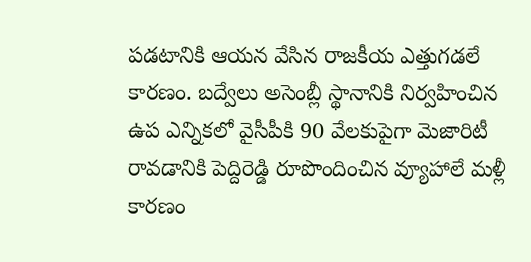పడటానికి ఆయన వేసిన రాజకీయ ఎత్తుగడలే కారణం. బద్వేలు అసెంబ్లీ స్థానానికి నిర్వహించిన ఉప ఎన్నికలో వైసీపీకి 90 వేలకుపైగా మెజారిటీ రావడానికి పెద్దిరెడ్డి రూపొందించిన వ్యూహాలే మళ్లీ కారణం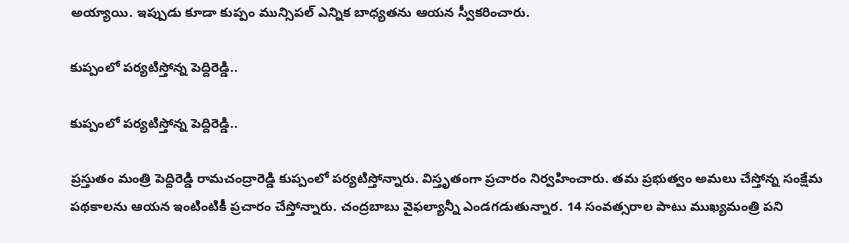అయ్యాయి. ఇప్పుడు కూడా కుప్పం మున్సిపల్ ఎన్నిక బాధ్యతను ఆయన స్వీకరించారు.

కుప్పంలో పర్యటిస్తోన్న పెద్దిరెడ్డి..

కుప్పంలో పర్యటిస్తోన్న పెద్దిరెడ్డి..

ప్రస్తుతం మంత్రి పెద్దిరెడ్డి రామ‌చంద్రారెడ్డి కుప్పంలో పర్యటిస్తోన్నారు. విస్తృతంగా ప్ర‌చారం నిర్వ‌హించారు. తమ ప్రభుత్వం అమలు చేస్తోన్న సంక్షేమ పథకాలను ఆయన ఇంటింటికీ ప్రచారం చేస్తోన్నారు. చంద్రబాబు వైఫల్యాన్నీ ఎండగడుతున్నార. 14 సంవత్సరాల పాటు ముఖ్యమంత్రి పని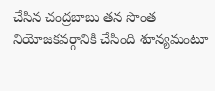చేసిన చంద్రబాబు తన సొంత నియోజకవర్గానికి చేసింది శూన్యమంటూ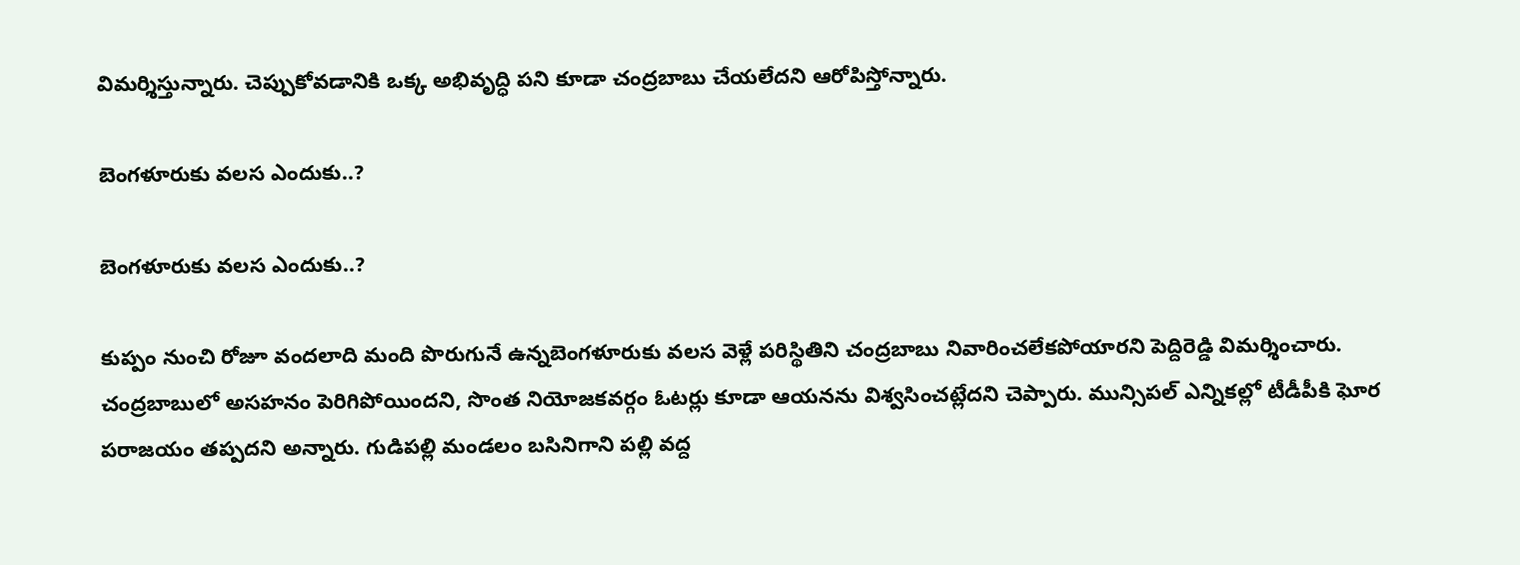విమర్శిస్తున్నారు. చెప్పుకోవడానికి ఒక్క అభివృద్ధి పని కూడా చంద్రబాబు చేయలేదని ఆరోపిస్తోన్నారు.

బెంగళూరుకు వలస ఎందుకు..?

బెంగళూరుకు వలస ఎందుకు..?

కుప్పం నుంచి రోజూ వందలాది మంది పొరుగునే ఉన్నబెంగళూరుకు వలస వెళ్లే పరిస్థితిని చంద్రబాబు నివారించలేకపోయారని పెద్దిరెడ్డి విమర్శించారు. చంద్రబాబులో అసహనం పెరిగిపోయింద‌ని, సొంత నియోజకవర్గం ఓటర్లు కూడా ఆయనను విశ్వసించట్లేదని చెప్పారు. మున్సిపల్ ఎన్నికల్లో టీడీపీకి ఘోర పరాజయం తప్పదని అన్నారు. గుడిపల్లి మండలం బసినిగాని పల్లి వద్ద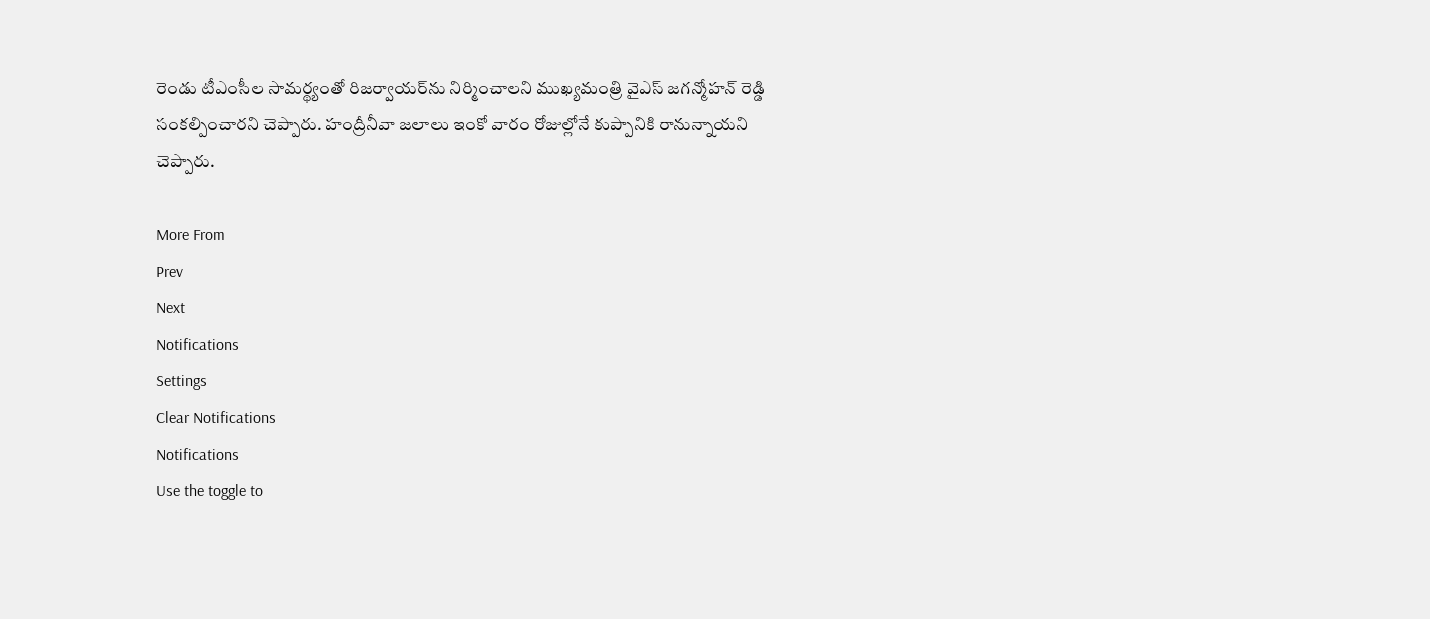రెండు టీఎంసీల సామర్థ్యంతో రిజర్వాయర్‌ను నిర్మించాలని ముఖ్యమంత్రి వైఎస్ జగన్మోహన్ రెడ్డి సంకల్పించారని చెప్పారు. హంద్రీనీవా జలాలు ఇంకో వారం రోజుల్లోనే కుప్పానికి రానున్నాయని చెప్పారు.

More From
Prev
Next
Notifications
Settings
Clear Notifications
Notifications
Use the toggle to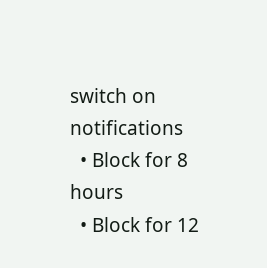switch on notifications
  • Block for 8 hours
  • Block for 12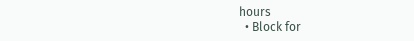hours
  • Block for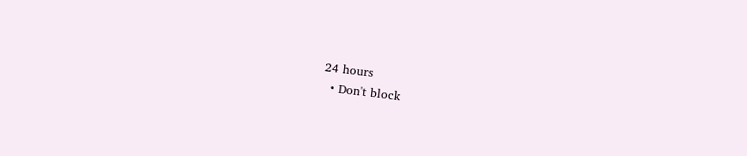24 hours
  • Don't block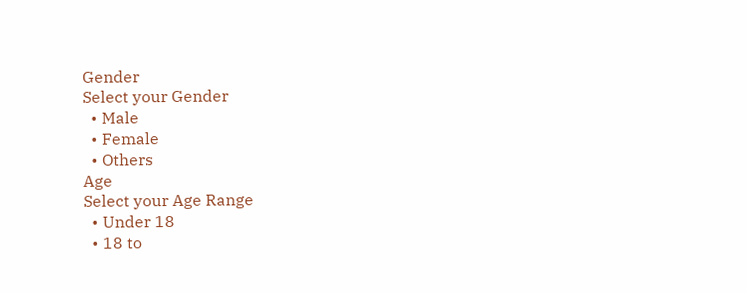Gender
Select your Gender
  • Male
  • Female
  • Others
Age
Select your Age Range
  • Under 18
  • 18 to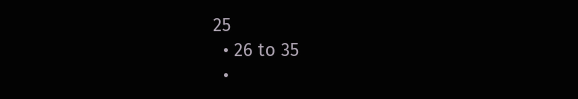25
  • 26 to 35
  •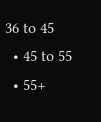36 to 45
  • 45 to 55
  • 55+